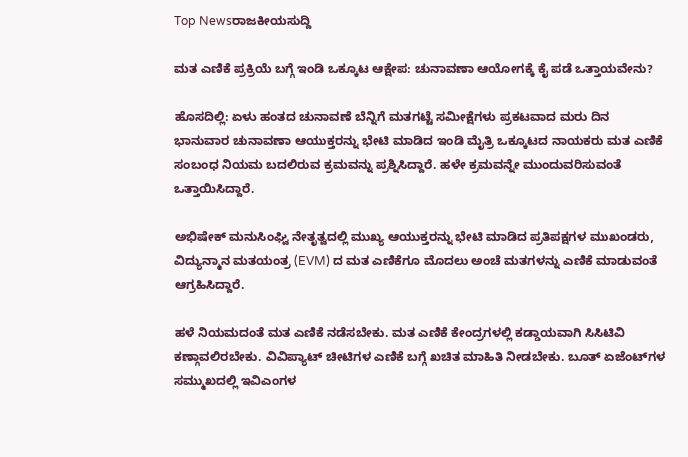Top Newsರಾಜಕೀಯಸುದ್ದಿ

ಮತ ಎಣಿಕೆ ಪ್ರಕ್ರಿಯೆ ಬಗ್ಗೆ ಇಂಡಿ ಒಕ್ಕೂಟ ಆಕ್ಷೇಪ: ಚುನಾವಣಾ ಆಯೋಗಕ್ಕೆ ಕೈ ಪಡೆ ಒತ್ತಾಯವೇನು?

ಹೊಸದಿಲ್ಲಿ: ಏಳು ಹಂತದ ಚುನಾವಣೆ ಬೆನ್ನಿಗೆ ಮತಗಟ್ಟೆ ಸಮೀಕ್ಷೆಗಳು ಪ್ರಕಟವಾದ ಮರು ದಿನ ಭಾನುವಾರ ಚುನಾವಣಾ ಆಯುಕ್ತರನ್ನು ಭೇಟಿ ಮಾಡಿದ ಇಂಡಿ ಮೈತ್ರಿ ಒಕ್ಕೂಟದ ನಾಯಕರು ಮತ ಎಣಿಕೆ ಸಂಬಂಧ ನಿಯಮ ಬದಲಿರುವ ಕ್ರಮವನ್ನು ಪ್ರಶ್ನಿಸಿದ್ದಾರೆ. ಹಳೇ ಕ್ರಮವನ್ನೇ ಮುಂದುವರಿಸುವಂತೆ ಒತ್ತಾಯಿಸಿದ್ದಾರೆ.

ಅಭಿಷೇಕ್‌ ಮನುಸಿಂಘ್ವಿ ನೇತೃತ್ವದಲ್ಲಿ ಮುಖ್ಯ ಆಯುಕ್ತರನ್ನು ಭೇಟಿ ಮಾಡಿದ ಪ್ರತಿಪಕ್ಷಗಳ ಮುಖಂಡರು, ವಿದ್ಯುನ್ಮಾನ ಮತಯಂತ್ರ (EVM) ದ ಮತ ಎಣಿಕೆಗೂ ಮೊದಲು ಅಂಚೆ ಮತಗಳನ್ನು ಎಣಿಕೆ ಮಾಡುವಂತೆ ಆಗ್ರಹಿಸಿದ್ದಾರೆ.

ಹಳೆ ನಿಯಮದಂತೆ ಮತ ಎಣಿಕೆ ನಡೆಸಬೇಕು. ಮತ ಎಣಿಕೆ ಕೇಂದ್ರಗಳಲ್ಲಿ ಕಡ್ಡಾಯವಾಗಿ ಸಿಸಿಟಿವಿ ಕಣ್ಗಾವಲಿರಬೇಕು. ವಿವಿಪ್ಯಾಟ್‌ ಚೀಟಿಗಳ ಎಣಿಕೆ ಬಗ್ಗೆ ಖಚಿತ ಮಾಹಿತಿ ನೀಡಬೇಕು. ಬೂತ್‌ ಏಜೆಂಟ್‌ಗಳ ಸಮ್ಮುಖದಲ್ಲಿ ಇವಿಎಂಗಳ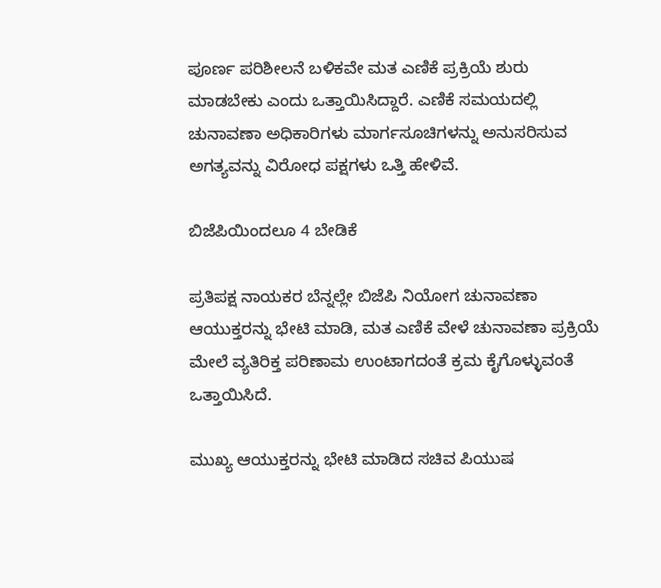ಪೂರ್ಣ ಪರಿಶೀಲನೆ ಬಳಿಕವೇ ಮತ ಎಣಿಕೆ ಪ್ರಕ್ರಿಯೆ ಶುರು ಮಾಡಬೇಕು ಎಂದು ಒತ್ತಾಯಿಸಿದ್ದಾರೆ. ಎಣಿಕೆ ಸಮಯದಲ್ಲಿ ಚುನಾವಣಾ ಅಧಿಕಾರಿಗಳು ಮಾರ್ಗಸೂಚಿಗಳನ್ನು ಅನುಸರಿಸುವ ಅಗತ್ಯವನ್ನು ವಿರೋಧ ಪಕ್ಷಗಳು ಒತ್ತಿ ಹೇಳಿವೆ.

ಬಿಜೆಪಿಯಿಂದಲೂ 4 ಬೇಡಿಕೆ

ಪ್ರತಿಪಕ್ಷ ನಾಯಕರ ಬೆನ್ನಲ್ಲೇ ಬಿಜೆಪಿ ನಿಯೋಗ ಚುನಾವಣಾ ಆಯುಕ್ತರನ್ನು ಭೇಟಿ ಮಾಡಿ, ಮತ ಎಣಿಕೆ ವೇಳೆ ಚುನಾವಣಾ ಪ್ರಕ್ರಿಯೆ ಮೇಲೆ ವ್ಯತಿರಿಕ್ತ ಪರಿಣಾಮ ಉಂಟಾಗದಂತೆ ಕ್ರಮ ಕೈಗೊಳ್ಳುವಂತೆ ಒತ್ತಾಯಿಸಿದೆ.

ಮುಖ್ಯ ಆಯುಕ್ತರನ್ನು ಭೇಟಿ ಮಾಡಿದ ಸಚಿವ ಪಿಯುಷ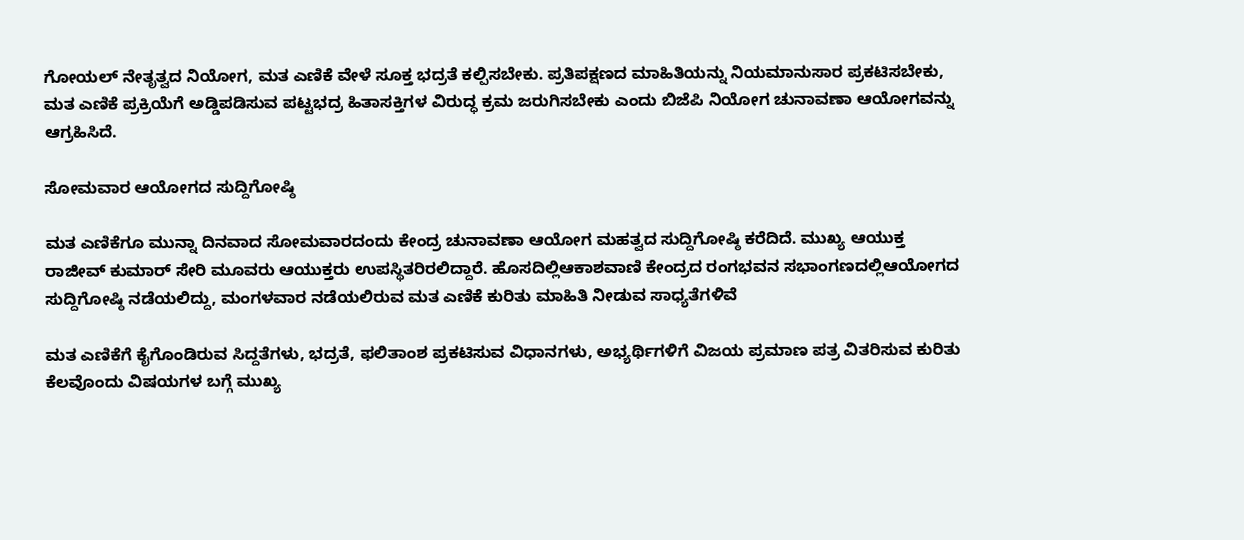ಗೋಯಲ್‌ ನೇತೃತ್ವದ ನಿಯೋಗ, ಮತ ಎಣಿಕೆ ವೇಳೆ ಸೂಕ್ತ ಭದ್ರತೆ ಕಲ್ಪಿಸಬೇಕು. ಪ್ರತಿಪಕ್ಷಣದ ಮಾಹಿತಿಯನ್ನು ನಿಯಮಾನುಸಾರ ಪ್ರಕಟಿಸಬೇಕು, ಮತ ಎಣಿಕೆ ಪ್ರಕ್ರಿಯೆಗೆ ಅಡ್ಡಿಪಡಿಸುವ ಪಟ್ಟಭದ್ರ ಹಿತಾಸಕ್ತಿಗಳ ವಿರುದ್ಧ ಕ್ರಮ ಜರುಗಿಸಬೇಕು ಎಂದು ಬಿಜೆಪಿ ನಿಯೋಗ ಚುನಾವಣಾ ಆಯೋಗವನ್ನು ಆಗ್ರಹಿಸಿದೆ.

ಸೋಮವಾರ ಆಯೋಗದ ಸುದ್ದಿಗೋಷ್ಠಿ

ಮತ ಎಣಿಕೆಗೂ ಮುನ್ನಾ ದಿನವಾದ ಸೋಮವಾರದಂದು ಕೇಂದ್ರ ಚುನಾವಣಾ ಆಯೋಗ ಮಹತ್ವದ ಸುದ್ದಿಗೋಷ್ಠಿ ಕರೆದಿದೆ. ಮುಖ್ಯ ಆಯುಕ್ತ ರಾಜೀವ್‌ ಕುಮಾರ್‌ ಸೇರಿ ಮೂವರು ಆಯುಕ್ತರು ಉಪಸ್ಥಿತರಿರಲಿದ್ದಾರೆ. ಹೊಸದಿಲ್ಲಿಆಕಾಶವಾಣಿ ಕೇಂದ್ರದ ರಂಗಭವನ ಸಭಾಂಗಣದಲ್ಲಿಆಯೋಗದ ಸುದ್ದಿಗೋಷ್ಠಿ ನಡೆಯಲಿದ್ದು, ಮಂಗಳವಾರ ನಡೆಯಲಿರುವ ಮತ ಎಣಿಕೆ ಕುರಿತು ಮಾಹಿತಿ ನೀಡುವ ಸಾಧ್ಯತೆಗಳಿವೆ

ಮತ ಎಣಿಕೆಗೆ ಕೈಗೊಂಡಿರುವ ಸಿದ್ದತೆಗಳು, ಭದ್ರತೆ, ಫಲಿತಾಂಶ ಪ್ರಕಟಿಸುವ ವಿಧಾನಗಳು, ಅಭ್ಯರ್ಥಿಗಳಿಗೆ ವಿಜಯ ಪ್ರಮಾಣ ಪತ್ರ ವಿತರಿಸುವ ಕುರಿತು ಕೆಲವೊಂದು ವಿಷಯಗಳ ಬಗ್ಗೆ ಮುಖ್ಯ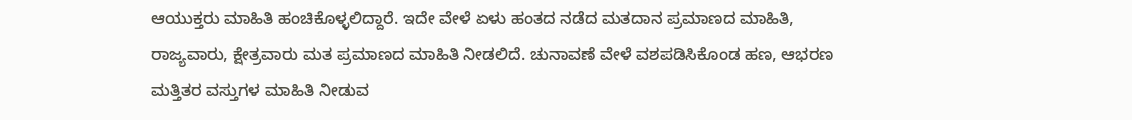ಆಯುಕ್ತರು ಮಾಹಿತಿ ಹಂಚಿಕೊಳ್ಳಲಿದ್ದಾರೆ. ಇದೇ ವೇಳೆ ಏಳು ಹಂತದ ನಡೆದ ಮತದಾನ ಪ್ರಮಾಣದ ಮಾಹಿತಿ, ರಾಜ್ಯವಾರು, ಕ್ಷೇತ್ರವಾರು ಮತ ಪ್ರಮಾಣದ ಮಾಹಿತಿ ನೀಡಲಿದೆ. ಚುನಾವಣೆ ವೇಳೆ ವಶಪಡಿಸಿಕೊಂಡ ಹಣ, ಆಭರಣ ಮತ್ತಿತರ ವಸ್ತುಗಳ ಮಾಹಿತಿ ನೀಡುವ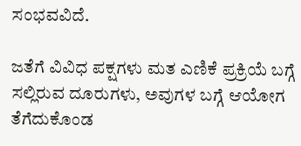ಸಂಭವವಿದೆ.

ಜತೆಗೆ ವಿವಿಧ ಪಕ್ಷಗಳು ಮತ ಎಣಿಕೆ ಪ್ರಕ್ರಿಯೆ ಬಗ್ಗೆ ಸಲ್ಲಿರುವ ದೂರುಗಳು, ಅವುಗಳ ಬಗ್ಗೆ ಆಯೋಗ ತೆಗೆದುಕೊಂಡ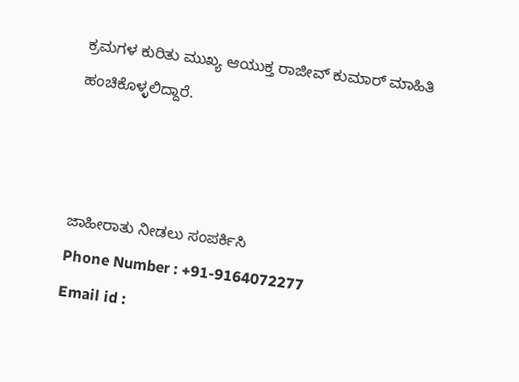ಕ್ರಮಗಳ ಕುರಿತು ಮುಖ್ಯ ಆಯುಕ್ತ ರಾಜೀವ್‌ ಕುಮಾರ್‌ ಮಾಹಿತಿ ಹಂಚಿಕೊಳ್ಳಲಿದ್ದಾರೆ.



ಜಾಹೀರಾತು ನೀಡಲು ಸಂಪರ್ಕಿಸಿ
Phone Number : +91-9164072277
Email id :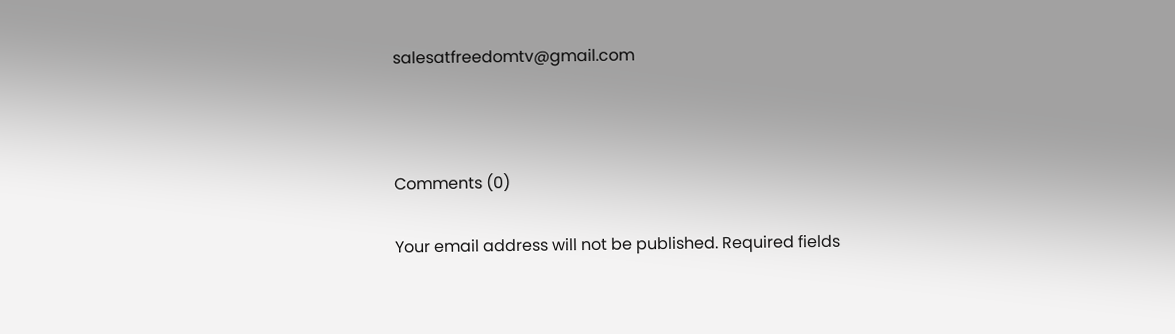salesatfreedomtv@gmail.com



Comments (0)

Your email address will not be published. Required fields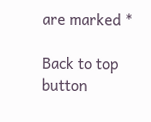are marked *

Back to top button